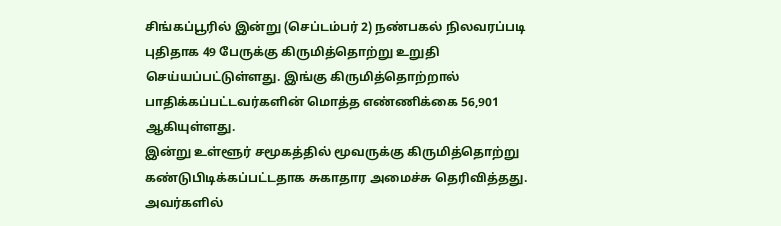சிங்கப்பூரில் இன்று (செப்டம்பர் 2) நண்பகல் நிலவரப்படி புதிதாக 49 பேருக்கு கிருமித்தொற்று உறுதி செய்யப்பட்டுள்ளது. இங்கு கிருமித்தொற்றால் பாதிக்கப்பட்டவர்களின் மொத்த எண்ணிக்கை 56,901 ஆகியுள்ளது.
இன்று உள்ளூர் சமூகத்தில் மூவருக்கு கிருமித்தொற்று கண்டுபிடிக்கப்பட்டதாக சுகாதார அமைச்சு தெரிவித்தது. அவர்களில்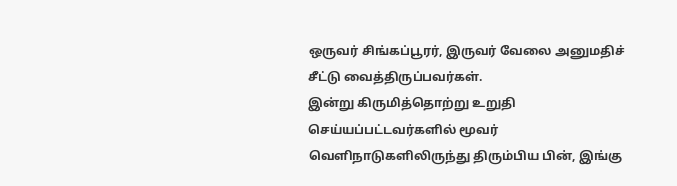ஒருவர் சிங்கப்பூரர், இருவர் வேலை அனுமதிச் சீட்டு வைத்திருப்பவர்கள்.
இன்று கிருமித்தொற்று உறுதி செய்யப்பட்டவர்களில் மூவர் வெளிநாடுகளிலிருந்து திரும்பிய பின், இங்கு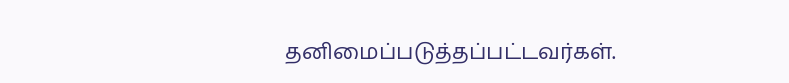தனிமைப்படுத்தப்பட்டவர்கள்.